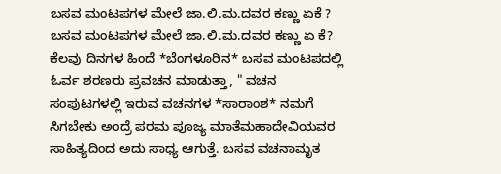ಬಸವ ಮಂಟಪಗಳ ಮೇಲೆ ಜಾ.ಲಿ.ಮ.ದವರ ಕಣ್ಣು ಏಕೆ ?
ಬಸವ ಮಂಟಪಗಳ ಮೇಲೆ ಜಾ.ಲಿ.ಮ.ದವರ ಕಣ್ಣು ಏ ಕೆ? ಕೆಲವು ದಿನಗಳ ಹಿಂದೆ *ಬೆಂಗಳೂರಿನ* ಬಸವ ಮಂಟಪದಲ್ಲಿ ಓರ್ವ ಶರಣರು ಪ್ರವಚನ ಮಾಡುತ್ತಾ, " ವಚನ ಸಂಪುಟಗಳಲ್ಲಿ ಇರುವ ವಚನಗಳ *ಸಾರಾಂಶ* ನಮಗೆ ಸಿಗಬೇಕು ಅಂದ್ರೆ ಪರಮ ಪೂಜ್ಯ ಮಾತೆಮಹಾದೇವಿಯವರ ಸಾಹಿತ್ಯದಿಂದ ಅದು ಸಾಧ್ಯ ಆಗುತ್ತೆ. ಬಸವ ವಚನಾಮೃತ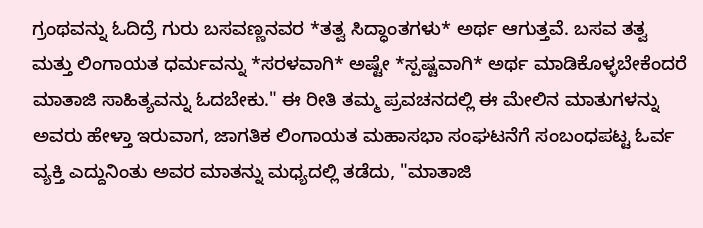ಗ್ರಂಥವನ್ನು ಓದಿದ್ರೆ ಗುರು ಬಸವಣ್ಣನವರ *ತತ್ವ ಸಿದ್ಧಾಂತಗಳು* ಅರ್ಥ ಆಗುತ್ತವೆ. ಬಸವ ತತ್ವ ಮತ್ತು ಲಿಂಗಾಯತ ಧರ್ಮವನ್ನು *ಸರಳವಾಗಿ* ಅಷ್ಟೇ *ಸ್ಪಷ್ಟವಾಗಿ* ಅರ್ಥ ಮಾಡಿಕೊಳ್ಳಬೇಕೆಂದರೆ ಮಾತಾಜಿ ಸಾಹಿತ್ಯವನ್ನು ಓದಬೇಕು." ಈ ರೀತಿ ತಮ್ಮ ಪ್ರವಚನದಲ್ಲಿ ಈ ಮೇಲಿನ ಮಾತುಗಳನ್ನು ಅವರು ಹೇಳ್ತಾ ಇರುವಾಗ, ಜಾಗತಿಕ ಲಿಂಗಾಯತ ಮಹಾಸಭಾ ಸಂಘಟನೆಗೆ ಸಂಬಂಧಪಟ್ಟ ಓರ್ವ ವ್ಯಕ್ತಿ ಎದ್ದುನಿಂತು ಅವರ ಮಾತನ್ನು ಮಧ್ಯದಲ್ಲಿ ತಡೆದು, "ಮಾತಾಜಿ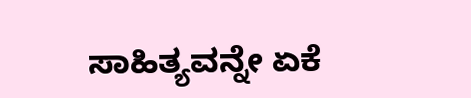ಸಾಹಿತ್ಯವನ್ನೇ ಏಕೆ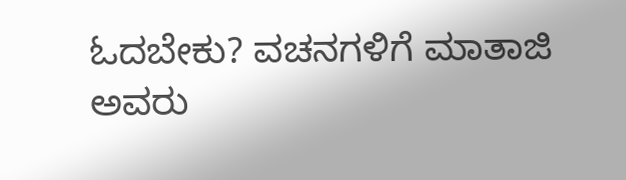ಓದಬೇಕು? ವಚನಗಳಿಗೆ ಮಾತಾಜಿ ಅವರು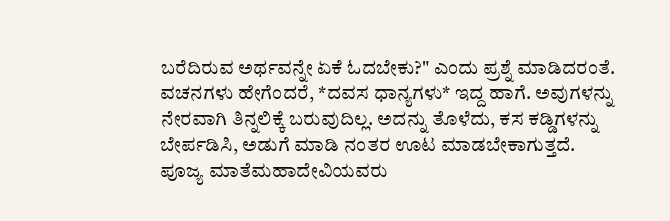ಬರೆದಿರುವ ಅರ್ಥವನ್ನೇ ಏಕೆ ಓದಬೇಕು?" ಎಂದು ಪ್ರಶ್ನೆ ಮಾಡಿದರಂತೆ. ವಚನಗಳು ಹೇಗೆಂದರೆ, *ದವಸ ಧಾನ್ಯಗಳು* ಇದ್ದ ಹಾಗೆ. ಅವುಗಳನ್ನು ನೇರವಾಗಿ ತಿನ್ನಲಿಕ್ಕೆ ಬರುವುದಿಲ್ಲ. ಅದನ್ನು ತೊಳೆದು, ಕಸ ಕಡ್ಡಿಗಳನ್ನು ಬೇರ್ಪಡಿಸಿ, ಅಡುಗೆ ಮಾಡಿ ನಂತರ ಊಟ ಮಾಡಬೇಕಾಗುತ್ತದೆ. ಪೂಜ್ಯ ಮಾತೆಮಹಾದೇವಿಯವರು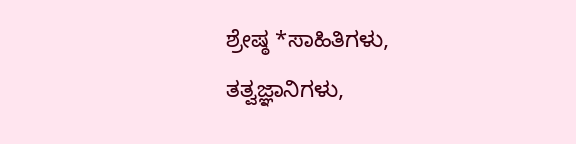ಶ್ರೇಷ್ಠ *ಸಾಹಿತಿಗಳು, ತತ್ವಜ್ಞಾನಿಗಳು,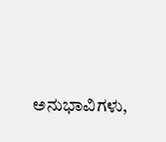ಅನುಭಾವಿಗಳು,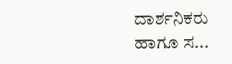ದಾರ್ಶನಿಕರು ಹಾಗೂ ಸ...